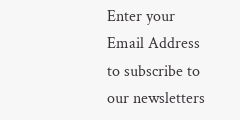Enter your Email Address to subscribe to our newsletters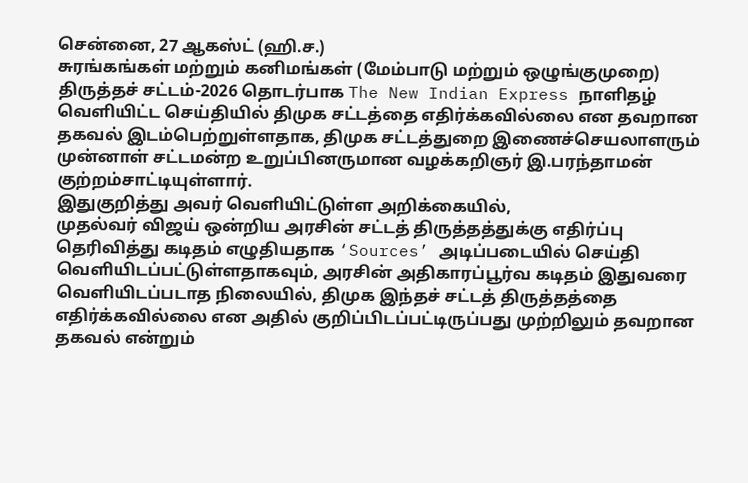சென்னை, 27 ஆகஸ்ட் (ஹி.ச.)
சுரங்கங்கள் மற்றும் கனிமங்கள் (மேம்பாடு மற்றும் ஒழுங்குமுறை) திருத்தச் சட்டம்-2026 தொடர்பாக The New Indian Express நாளிதழ் வெளியிட்ட செய்தியில் திமுக சட்டத்தை எதிர்க்கவில்லை என தவறான தகவல் இடம்பெற்றுள்ளதாக, திமுக சட்டத்துறை இணைச்செயலாளரும் முன்னாள் சட்டமன்ற உறுப்பினருமான வழக்கறிஞர் இ.பரந்தாமன் குற்றம்சாட்டியுள்ளார்.
இதுகுறித்து அவர் வெளியிட்டுள்ள அறிக்கையில்,
முதல்வர் விஜய் ஒன்றிய அரசின் சட்டத் திருத்தத்துக்கு எதிர்ப்பு தெரிவித்து கடிதம் எழுதியதாக ‘Sources’ அடிப்படையில் செய்தி வெளியிடப்பட்டுள்ளதாகவும், அரசின் அதிகாரப்பூர்வ கடிதம் இதுவரை வெளியிடப்படாத நிலையில், திமுக இந்தச் சட்டத் திருத்தத்தை எதிர்க்கவில்லை என அதில் குறிப்பிடப்பட்டிருப்பது முற்றிலும் தவறான தகவல் என்றும்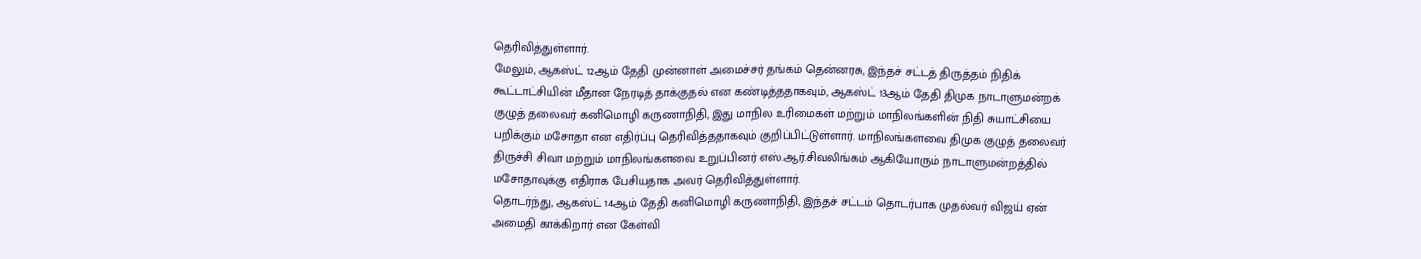தெரிவித்துள்ளார்.
மேலும், ஆகஸ்ட் 12ஆம் தேதி முன்னாள் அமைச்சர் தங்கம் தென்னரசு, இந்தச் சட்டத் திருத்தம் நிதிக் கூட்டாட்சியின் மீதான நேரடித் தாக்குதல் என கண்டித்ததாகவும், ஆகஸ்ட் 13ஆம் தேதி திமுக நாடாளுமன்றக் குழுத் தலைவர் கனிமொழி கருணாநிதி, இது மாநில உரிமைகள் மற்றும் மாநிலங்களின் நிதி சுயாட்சியை பறிக்கும் மசோதா என எதிர்ப்பு தெரிவித்ததாகவும் குறிப்பிட்டுள்ளார். மாநிலங்களவை திமுக குழுத் தலைவர் திருச்சி சிவா மற்றும் மாநிலங்களவை உறுப்பினர் எஸ்.ஆர்.சிவலிங்கம் ஆகியோரும் நாடாளுமன்றத்தில் மசோதாவுக்கு எதிராக பேசியதாக அவர் தெரிவித்துள்ளார்.
தொடர்ந்து, ஆகஸ்ட் 14ஆம் தேதி கனிமொழி கருணாநிதி, இந்தச் சட்டம் தொடர்பாக முதல்வர் விஜய் ஏன் அமைதி காக்கிறார் என கேள்வி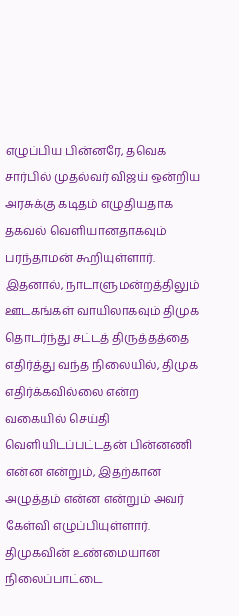எழுப்பிய பின்னரே, தவெக சார்பில் முதல்வர் விஜய் ஒன்றிய அரசுக்கு கடிதம் எழுதியதாக தகவல் வெளியானதாகவும் பரந்தாமன் கூறியுள்ளார்.
இதனால், நாடாளுமன்றத்திலும் ஊடகங்கள் வாயிலாகவும் திமுக தொடர்ந்து சட்டத் திருத்தத்தை எதிர்த்து வந்த நிலையில், திமுக எதிர்க்கவில்லை என்ற வகையில் செய்தி வெளியிடப்பட்டதன் பின்னணி என்ன என்றும், இதற்கான அழுத்தம் என்ன என்றும் அவர் கேள்வி எழுப்பியுள்ளார்.
திமுகவின் உண்மையான நிலைப்பாட்டை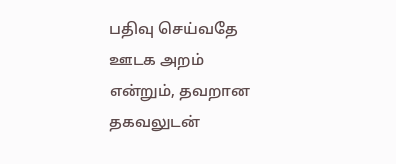பதிவு செய்வதே ஊடக அறம் என்றும், தவறான தகவலுடன்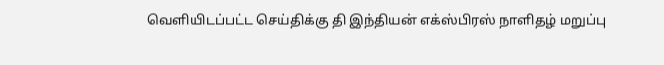வெளியிடப்பட்ட செய்திக்கு தி இந்தியன் எக்ஸ்பிரஸ் நாளிதழ் மறுப்பு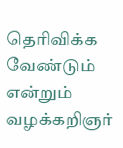தெரிவிக்க வேண்டும் என்றும் வழக்கறிஞர்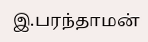இ.பரந்தாமன்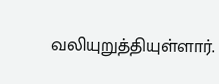வலியுறுத்தியுள்ளார்.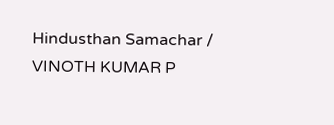Hindusthan Samachar / VINOTH KUMAR P